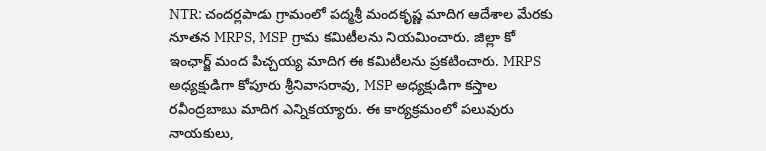NTR: చందర్లపాడు గ్రామంలో పద్మశ్రీ మందకృష్ణ మాదిగ ఆదేశాల మేరకు నూతన MRPS, MSP గ్రామ కమిటీలను నియమించారు. జిల్లా కో ఇంఛార్జ్ మంద పిచ్చయ్య మాదిగ ఈ కమిటీలను ప్రకటించారు. MRPS అధ్యక్షుడిగా కోపూరు శ్రీనివాసరావు, MSP అధ్యక్షుడిగా కస్తాల రవీంద్రబాబు మాదిగ ఎన్నికయ్యారు. ఈ కార్యక్రమంలో పలువురు నాయకులు,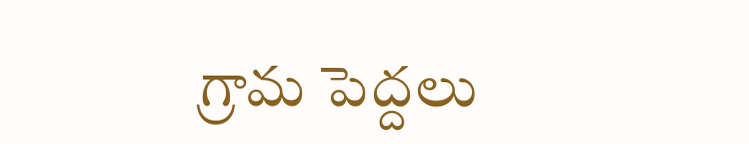గ్రామ పెద్దలు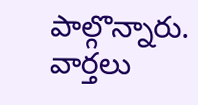పాల్గొన్నారు.
వార్తలు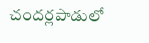చందర్లపాడులో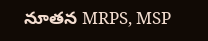నూతన MRPS, MSP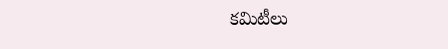కమిటీలు